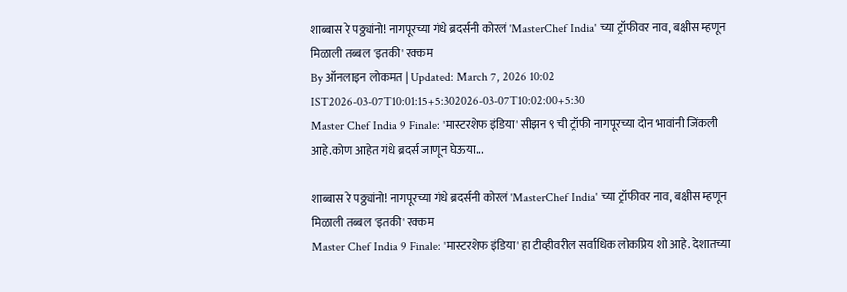शाब्बास रे पठ्ठ्यांनो! नागपूरच्या गंधे ब्रदर्सनी कोरलं 'MasterChef India' च्या ट्रॉफीवर नाव, बक्षीस म्हणून मिळाली तब्बल 'इतकी' रक्कम
By ऑनलाइन लोकमत | Updated: March 7, 2026 10:02 IST2026-03-07T10:01:15+5:302026-03-07T10:02:00+5:30
Master Chef India 9 Finale: 'मास्टरशेफ इंडिया' सीझन ९ ची ट्रॉफी नागपूरच्या दोन भावांनी जिंकली आहे.कोण आहेत गंधे ब्रदर्स जाणून घेऊया...

शाब्बास रे पठ्ठ्यांनो! नागपूरच्या गंधे ब्रदर्सनी कोरलं 'MasterChef India' च्या ट्रॉफीवर नाव, बक्षीस म्हणून मिळाली तब्बल 'इतकी' रक्कम
Master Chef India 9 Finale: 'मास्टरशेफ इंडिया' हा टीव्हीवरील सर्वाधिक लोकप्रिय शो आहे. देशातच्या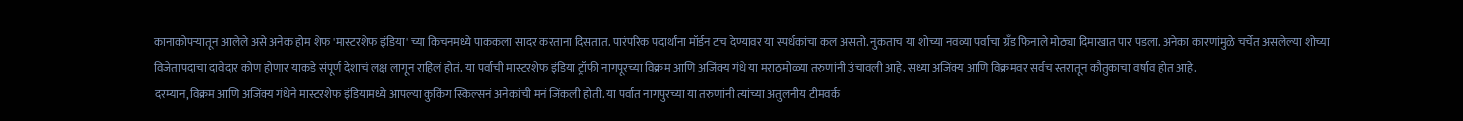कानाकोपऱ्यातून आलेले असे अनेक होम शेफ 'मास्टरशेफ इंडिया' च्या किचनमध्ये पाककला सादर करताना दिसतात. पारंपरिक पदार्थांना मॉर्डन टच देण्यावर या स्पर्धकांचा कल असतो. नुकताच या शोच्या नवव्या पर्वाचा ग्रॅंड फिनाले मोठ्या दिमाखात पार पडला. अनेका कारणांमुळे चर्चेत असलेल्या शोच्या विजेतापदाचा दावेदार कोण होणार याकडे संपूर्ण देशाचं लक्ष लागून राहिलं होतं. या पर्वाची मास्टरशेफ इंडिया ट्रॉफी नागपूरच्या विक्रम आणि अजिंक्य गंधे या मराठमोळ्या तरुणांनी उंचावली आहे. सध्या अजिंक्य आणि विक्रमवर सर्वच स्तरातून कौतुकाचा वर्षाव होत आहे.
दरम्यान,विक्रम आणि अजिंक्य गंधेने मास्टरशेफ इंडियामध्ये आपल्या कुकिंग स्किल्सनं अनेकांची मनं जिंकली होती. या पर्वात नागपुरच्या या तरुणांनी त्यांच्या अतुलनीय टीमवर्क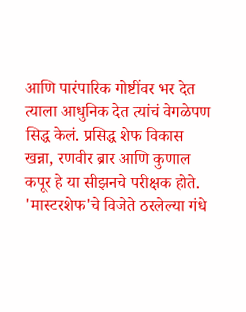आणि पारंपारिक गोष्टींवर भर देत त्याला आधुनिक देत त्यांचं वेगळेपण सिद्ध केलं. प्रसिद्ध शेफ विकास खन्ना, रणवीर ब्रार आणि कुणाल कपूर हे या सीझनचे परीक्षक होते. 'मास्टरशेफ'चे विजेते ठरलेल्या गंधे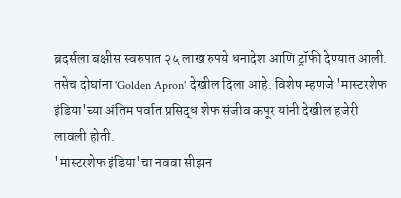ब्रदर्सला बक्षीस स्वरुपात २५ लाख रुपये धनादेश आणि ट्रॉफी देण्यात आली. तसेच दोघांना 'Golden Apron' देखील दिला आहे. विशेष म्हणजे 'मास्टरशेफ इंडिया'च्या अंतिम पर्वात प्रसिद्ध शेफ संजीव कपूर यांनी देखील हजेरी लावली होती.
'मास्टरशेफ इंडिया'चा नववा सीझन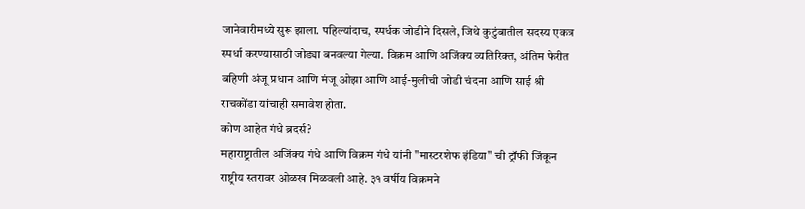जानेवारीमध्ये सुरू झाला. पहिल्यांदाच, स्पर्धक जोडीने दिसले, जिथे कुटुंबातील सदस्य एकत्र स्पर्धा करण्यासाठी जोड्या बनवल्या गेल्या. विक्रम आणि अजिंक्य व्यतिरिक्त, अंतिम फेरीत बहिणी अंजू प्रधान आणि मंजू ओझा आणि आई-मुलीची जोडी चंदना आणि साई श्री राचकोंडा यांचाही समावेश होता.
कोण आहेत गंधे ब्रदर्स?
महाराष्ट्रातील अजिंक्य गंधे आणि विक्रम गंधे यांनी "मास्टरशेफ इंडिया" ची ट्रॉफी जिंकून राष्ट्रीय स्तरावर ओळख मिळवली आहे. ३१ वर्षीय विक्रमने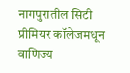नागपुरातील सिटी प्रीमियर कॉलेजमधून वाणिज्य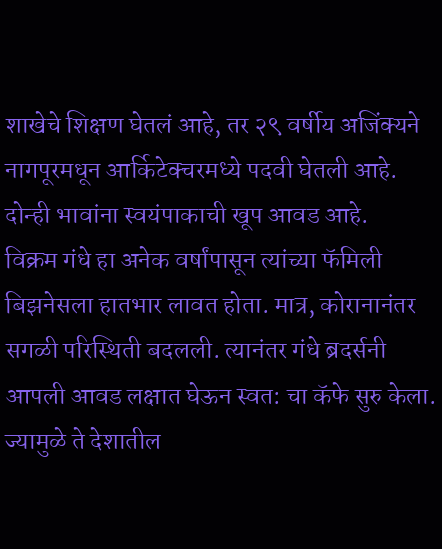शाखेचे शिक्षण घेतलं आहे, तर २९ वर्षीय अजिंक्यने नागपूरमधून आर्किटेक्चरमध्ये पदवी घेतली आहे. दोन्ही भावांना स्वयंपाकाची खूप आवड आहे.
विक्रम गंधे हा अनेक वर्षांपासून त्यांच्या फॅमिली बिझनेसला हातभार लावत होता. मात्र, कोरानानंतर सगळी परिस्थिती बदलली. त्यानंतर गंधे ब्रदर्सनी आपली आवड लक्षात घेऊन स्वत: चा कॅफे सुरु केला. ज्यामुळे ते देशातील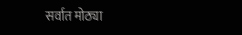सर्वात मोठ्या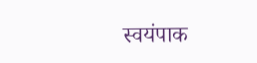स्वयंपाक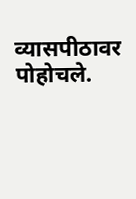व्यासपीठावर पोहोचले.